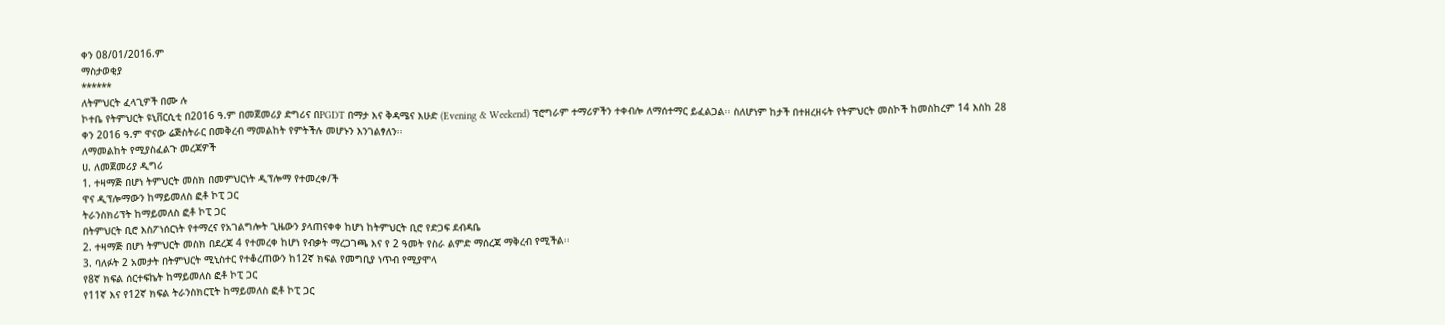ቀን 08/01/2016.ም
ማስታወቂያ
******
ለትምህርት ፈላጊዎች በሙ ሉ
ኮተቤ የትምህርት ዩኒቨርሲቲ በ2016 ዓ.ም በመጀመሪያ ድግሪና በPGDT በማታ እና ቅዳሜና እሁድ (Evening & Weekend) ፕሮግራም ተማሪዎችን ተቀብሎ ለማሰተማር ይፈልጋል፡፡ ስለሆነም ከታች በተዘረዘሩት የትምህርት መስኮች ከመስከረም 14 እስከ 28 ቀን 2016 ዓ.ም ዋናው ሬጅስትራር በመቅረብ ማመልከት የምትችሉ መሆኑን እንገልፃለን፡፡
ለማመልከት የሚያስፈልጉ መረጃዎች
ሀ. ለመጀመሪያ ዲግሪ
1. ተዛማጅ በሆነ ትምህርት መስክ በመምህርነት ዲፕሎማ የተመረቀ/ች
ዋና ዲፕሎማውን ከማይመለስ ፎቶ ኮፒ ጋር
ትራንስክሪፕት ከማይመለስ ፎቶ ኮፒ ጋር
በትምህርት ቢሮ እስፖነሰርነት የተማረና የአገልግሎት ጊዜውን ያላጠናቀቀ ከሆነ ከትምህርት ቢሮ የድጋፍ ደብዳቤ
2. ተዛማጅ በሆነ ትምህርት መስክ በደረጃ 4 የተመረቀ ከሆነ የብቃት ማረጋገጫ እና የ 2 ዓመት የስራ ልምድ ማሰረጃ ማቅረብ የሚችል፡፡
3. ባለፉት 2 አመታት በትምህርት ሚኒስተር የተቆረጠውን ከ12ኛ ክፍል የመግቢያ ነጥብ የሚያሞላ
የ8ኛ ክፍል ሰርተፍኬት ከማይመለስ ፎቶ ኮፒ ጋር
የ11ኛ እና የ12ኛ ክፍል ትራንስክርፒት ከማይመለስ ፎቶ ኮፒ ጋር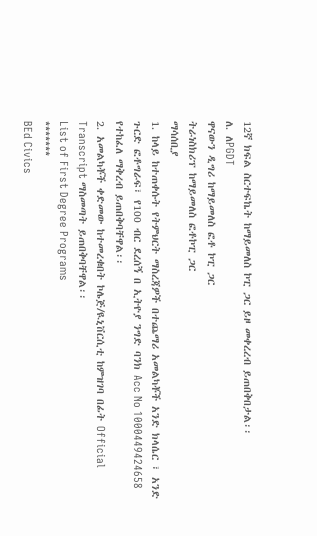12ኛ ክፍል ስርተፍኬት ከማይመለስ ኮፒ ጋር ይዞ መቀረረብ ይጠበቅበታል፡፡
ለ. ለPGDT
ዋናውን ዲግሪ ከማይመለስ ፎቶ ኮፒ ጋር
ትራነስክሪፕ ከማይመለስ ፎቶኮፒ ጋር
ማሳሰቢያ
1. ከላይ ከተጠቀሱት የትምህርት ማስረጃዎች በተጨማሪ አመልካቾች አንድ ክላሴር ፣ አንድ ጉርድ ፎቶግራፍ፣ የ100 ብር ደረሰኝ በ ኢትዮያ ንግድ ባንክ Acc No 1000449424658 የተከፈለ ማቅረብ ይጠበቅባቸዋል፡፡
2. አመልካቾች ቀድመው ከተመረቁበት ኮሌጅ/ዪኒቨርሲቲ ከምዝገባ በፊት Official Transcript ማስመጣት ይጠበቅባቸዋል፡፡
List of First Degree Programs
*******
BEd Civics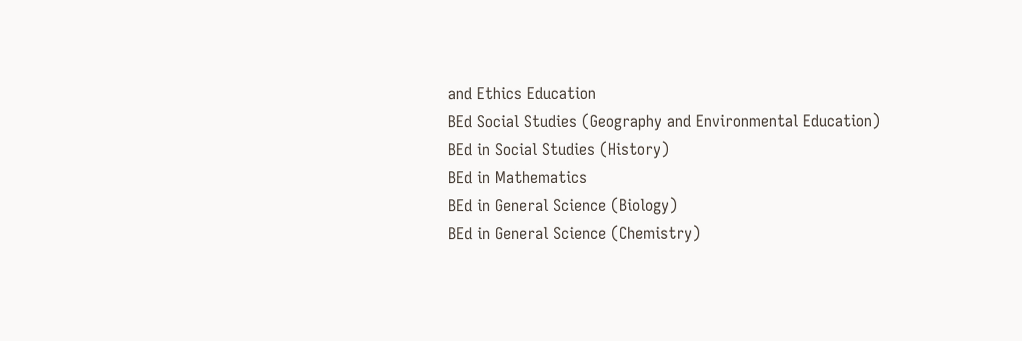and Ethics Education
BEd Social Studies (Geography and Environmental Education)
BEd in Social Studies (History)
BEd in Mathematics
BEd in General Science (Biology)
BEd in General Science (Chemistry)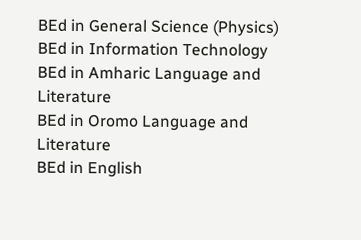BEd in General Science (Physics)
BEd in Information Technology
BEd in Amharic Language and Literature
BEd in Oromo Language and Literature
BEd in English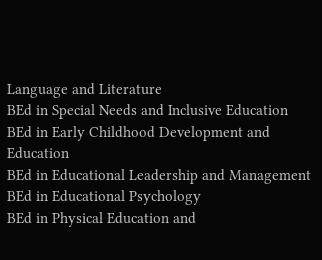Language and Literature
BEd in Special Needs and Inclusive Education
BEd in Early Childhood Development and Education
BEd in Educational Leadership and Management
BEd in Educational Psychology
BEd in Physical Education and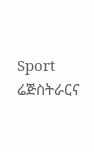Sport
ሬጅስትራርና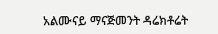አልሙናይ ማናጅመንት ዳሬክቶሬት